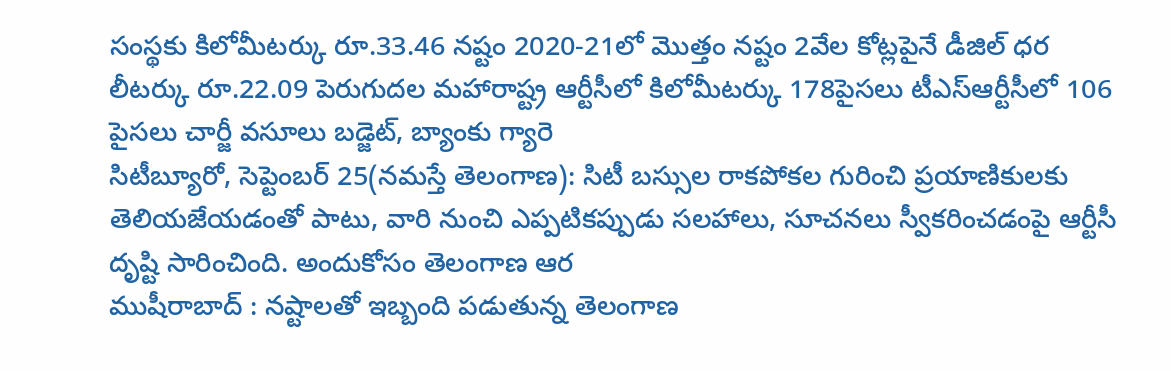సంస్థకు కిలోమీటర్కు రూ.33.46 నష్టం 2020-21లో మొత్తం నష్టం 2వేల కోట్లపైనే డీజిల్ ధర లీటర్కు రూ.22.09 పెరుగుదల మహారాష్ట్ర ఆర్టీసీలో కిలోమీటర్కు 178పైసలు టీఎస్ఆర్టీసీలో 106 పైసలు చార్జీ వసూలు బడ్జెట్, బ్యాంకు గ్యారె
సిటీబ్యూరో, సెప్టెంబర్ 25(నమస్తే తెలంగాణ): సిటీ బస్సుల రాకపోకల గురించి ప్రయాణికులకు తెలియజేయడంతో పాటు, వారి నుంచి ఎప్పటికప్పుడు సలహాలు, సూచనలు స్వీకరించడంపై ఆర్టీసీ దృష్టి సారించింది. అందుకోసం తెలంగాణ ఆర
ముషీరాబాద్ : నష్టాలతో ఇబ్బంది పడుతున్న తెలంగాణ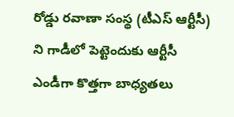రోడ్డు రవాణా సంస్థ (టీఎస్ ఆర్టీసీ) ని గాడీలో పెట్టెందుకు ఆర్టీసీ ఎండీగా కొత్తగా బాధ్యతలు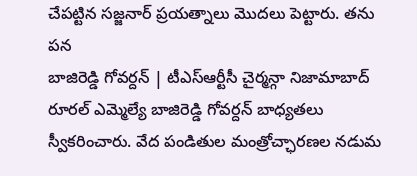చేపట్టిన సజ్జనార్ ప్రయత్నాలు మొదలు పెట్టారు. తను పన
బాజిరెడ్డి గోవర్దన్ | టీఎస్ఆర్టీసీ చైర్మన్గా నిజామాబాద్ రూరల్ ఎమ్మెల్యే బాజిరెడ్డి గోవర్దన్ బాధ్యతలు స్వీకరించారు. వేద పండితుల మంత్రోచ్ఛారణల నడుమ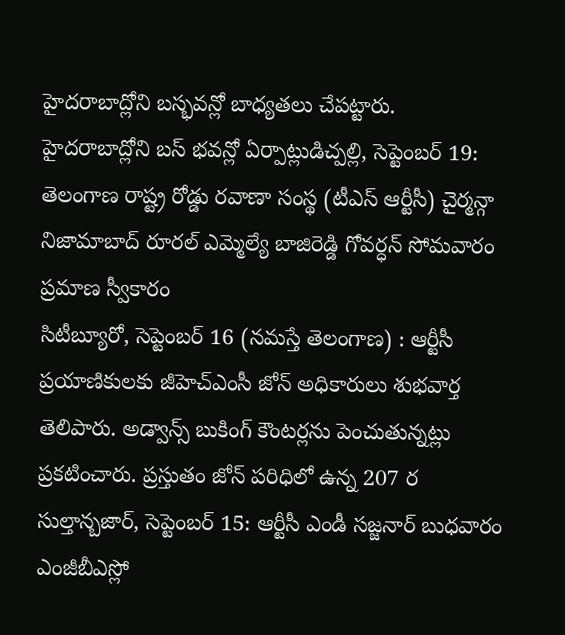హైదరాబాద్లోని బస్భవన్లో బాధ్యతలు చేపట్టారు.
హైదరాబాద్లోని బస్ భవన్లో ఏర్పాట్లుడిచ్పల్లి, సెప్టెంబర్ 19: తెలంగాణ రాష్ట్ర రోడ్డు రవాణా సంస్థ (టీఎస్ ఆర్టీసీ) చైర్మన్గా నిజామాబాద్ రూరల్ ఎమ్మెల్యే బాజిరెడ్డి గోవర్ధన్ సోమవారం ప్రమాణ స్వీకారం
సిటీబ్యూరో, సెప్టెంబర్ 16 (నమస్తే తెలంగాణ) : ఆర్టీసీ ప్రయాణికులకు జీహెచ్ఎంసీ జోన్ అధికారులు శుభవార్త తెలిపారు. అడ్వాన్స్ బుకింగ్ కౌంటర్లను పెంచుతున్నట్లు ప్రకటించారు. ప్రస్తుతం జోన్ పరిధిలో ఉన్న 207 ర
సుల్తాన్బజార్, సెప్టెంబర్ 15: ఆర్టీసీ ఎండీ సజ్జనార్ బుధవారం ఎంజీబీఎస్లో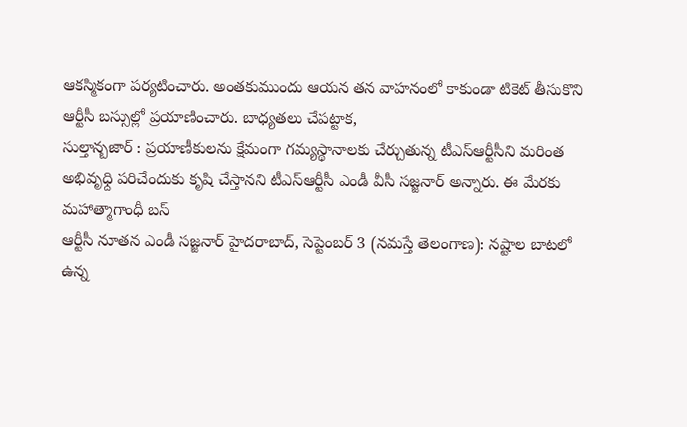ఆకస్మికంగా పర్యటించారు. అంతకుముందు ఆయన తన వాహనంలో కాకుండా టికెట్ తీసుకొని ఆర్టీసీ బస్సుల్లో ప్రయాణించారు. బాధ్యతలు చేపట్టాక,
సుల్తాన్బజార్ : ప్రయాణీకులను క్షేమంగా గమ్యస్థానాలకు చేర్చుతున్న టీఎస్ఆర్టీసీని మరింత అభివృధ్ది పరిచేందుకు కృషి చేస్తానని టీఎస్ఆర్టీసీ ఎండీ వీసీ సజ్జనార్ అన్నారు. ఈ మేరకు మహాత్మాగాంధీ బస్
ఆర్టీసీ నూతన ఎండీ సజ్జనార్ హైదరాబాద్, సెప్టెంబర్ 3 (నమస్తే తెలంగాణ): నష్టాల బాటలో ఉన్న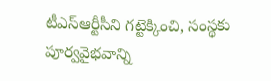టీఎస్ఆర్టీసీని గట్టెక్కించి, సంస్థకు పూర్వవైభవాన్ని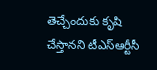తెచ్చేందుకు కృషి చేస్తానని టీఎస్ఆర్టీసీ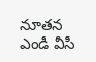నూతన ఎండీ వీసీ